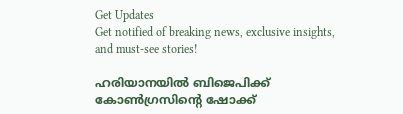Get Updates
Get notified of breaking news, exclusive insights, and must-see stories!

ഹരിയാനയില്‍ ബിജെപിക്ക് കോണ്‍ഗ്രസിന്റെ ഷോക്ക്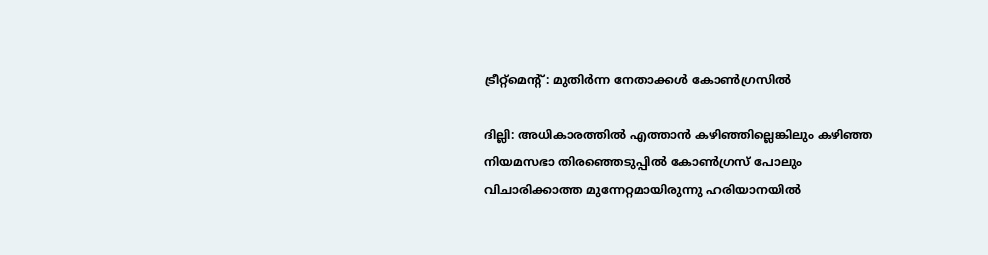ട്രീറ്റ്മെന്റ്: മുതിര്‍ന്ന നേതാക്കള്‍ കോണ്‍ഗ്രസില്‍

ദില്ലി: അധികാരത്തില്‍ എത്താന്‍ കഴിഞ്ഞില്ലെങ്കിലും കഴിഞ്ഞ നിയമസഭാ തിരഞ്ഞെടുപ്പില്‍ കോണ്‍ഗ്രസ് പോലും വിചാരിക്കാത്ത മുന്നേറ്റമായിരുന്നു ഹരിയാനയില്‍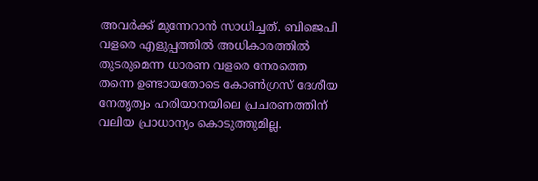അവര്‍ക്ക് മുന്നേറാന്‍ സാധിച്ചത്. ബിജെപി വളരെ എളുപ്പത്തില്‍ അധികാരത്തില്‍ തുടരുമെന്ന ധാരണ വളരെ നേരത്തെ തന്നെ ഉണ്ടായതോടെ കോണ്‍ഗ്രസ് ദേശീയ നേതൃത്വം ഹരിയാനയിലെ പ്രചരണത്തിന് വലിയ പ്രാധാന്യം കൊടുത്തുമില്ല.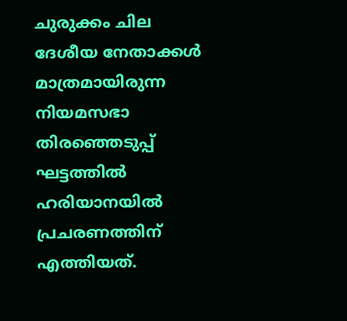ചുരുക്കം ചില ദേശീയ നേതാക്കള്‍ മാത്രമായിരുന്ന നിയമസഭാ തിരഞ്ഞെടുപ്പ് ഘട്ടത്തില്‍ ഹരിയാനയില്‍ പ്രചരണത്തിന് എത്തിയത്.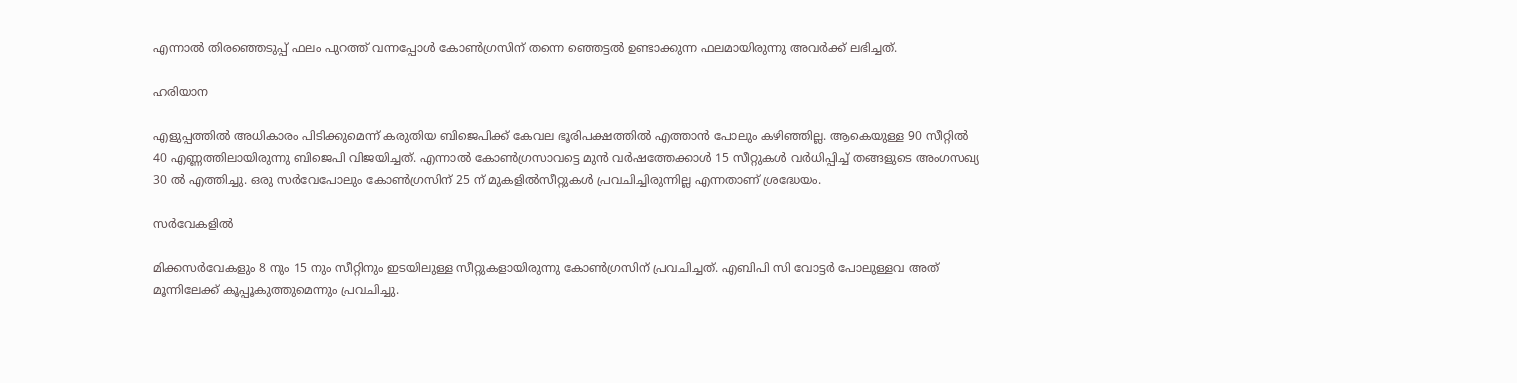എന്നാല്‍ തിരഞ്ഞെടുപ്പ് ഫലം പുറത്ത് വന്നപ്പോള്‍ കോണ്‍ഗ്രസിന് തന്നെ ഞ്ഞെട്ടല്‍ ഉണ്ടാക്കുന്ന ഫലമായിരുന്നു അവര്‍ക്ക് ലഭിച്ചത്.

ഹരിയാന

എളുപ്പത്തില്‍ അധികാരം പിടിക്കുമെന്ന് കരുതിയ ബിജെപിക്ക് കേവല ഭൂരിപക്ഷത്തില്‍ എത്താന്‍ പോലും കഴിഞ്ഞില്ല. ആകെയുള്ള 90 സീറ്റില്‍ 40 എണ്ണത്തിലായിരുന്നു ബിജെപി വിജയിച്ചത്. എന്നാല്‍ കോണ്‍ഗ്രസാവട്ടെ മുന്‍ വര്‍ഷത്തേക്കാള്‍ 15 സീറ്റുകള്‍ വര്‍ധിപ്പിച്ച് തങ്ങളുടെ അംഗസഖ്യ 30 ല്‍ എത്തിച്ചു. ഒരു സര്‍വേപോലും കോണ്‍ഗ്രസിന് 25 ന് മുകളില്‍സീറ്റുകള്‍ പ്രവചിച്ചിരുന്നില്ല എന്നതാണ് ശ്രദ്ധേയം.

സര്‍വേകളില്‍

മിക്കസര്‍വേകളും 8 നും 15 നും സീറ്റിനും ഇടയിലുള്ള സീറ്റുകളായിരുന്നു കോണ്‍ഗ്രസിന് പ്രവചിച്ചത്. എബിപി സി വോട്ടര്‍ പോലുള്ളവ അത് മൂന്നിലേക്ക് കൂപ്പൂകുത്തുമെന്നും പ്രവചിച്ചു.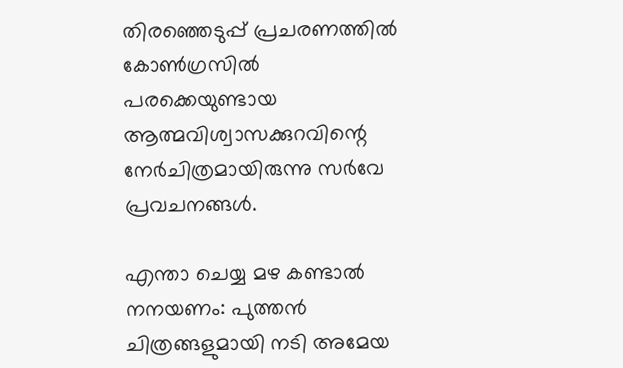തിരഞ്ഞെടുപ്പ് പ്രചരണത്തില്‍ കോണ്‍ഗ്രസില്‍ പരക്കെയുണ്ടായ ആത്മവിശ്വാസക്കുറവിന്റെ നേര്‍ചിത്രമായിരുന്നു സര്‍വേ പ്രവചനങ്ങള്‍.

എന്താ ചെയ്യ മഴ കണ്ടാല്‍ നനയണം: പുത്തന്‍ ചിത്രങ്ങളുമായി നടി അമേയ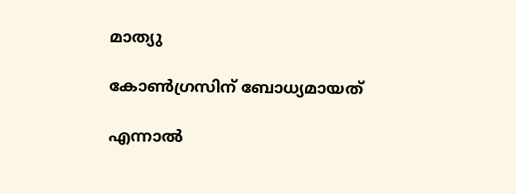മാത്യു

കോണ്‍ഗ്രസിന് ബോധ്യമായത്

എന്നാല്‍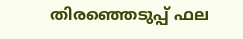തിരഞ്ഞെടുപ്പ് ഫല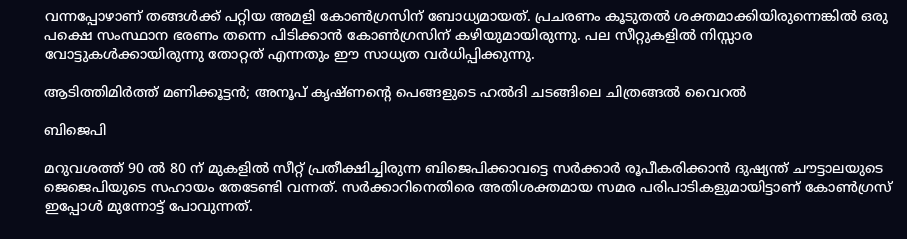വന്നപ്പോഴാണ് തങ്ങള്‍ക്ക് പറ്റിയ അമളി കോണ്‍ഗ്രസിന് ബോധ്യമായത്. പ്രചരണം കൂടുതല്‍ ശക്തമാക്കിയിരുന്നെങ്കില്‍ ഒരു പക്ഷെ സംസ്ഥാന ഭരണം തന്നെ പിടിക്കാന്‍ കോണ്‍ഗ്രസിന് കഴിയുമായിരുന്നു. പല സീറ്റുകളില്‍ നിസ്സാര വോട്ടുകള്‍ക്കായിരുന്നു തോറ്റത് എന്നതും ഈ സാധ്യത വര്‍ധിപ്പിക്കുന്നു.

ആടിത്തിമിര്‍ത്ത് മണിക്കൂട്ടന്‍; അനൂപ് കൃഷ്ണന്റെ പെങ്ങളുടെ ഹല്‍ദി ചടങ്ങിലെ ചിത്രങ്ങല്‍ വൈറല്‍

ബിജെപി

മറുവശത്ത് 90 ല്‍ 80 ന് മുകളില്‍ സീറ്റ് പ്രതീക്ഷിച്ചിരുന്ന ബിജെപിക്കാവട്ടെ സര്‍ക്കാര്‍ രൂപീകരിക്കാന്‍ ദുഷ്യന്ത് ചൗട്ടാലയുടെ ജെജെപിയുടെ സഹായം തേടേണ്ടി വന്നത്. സര്‍ക്കാറിനെതിരെ അതിശക്തമായ സമര പരിപാടികളുമായിട്ടാണ് കോണ്‍ഗ്രസ് ഇപ്പോള്‍ മുന്നോട്ട് പോവുന്നത്.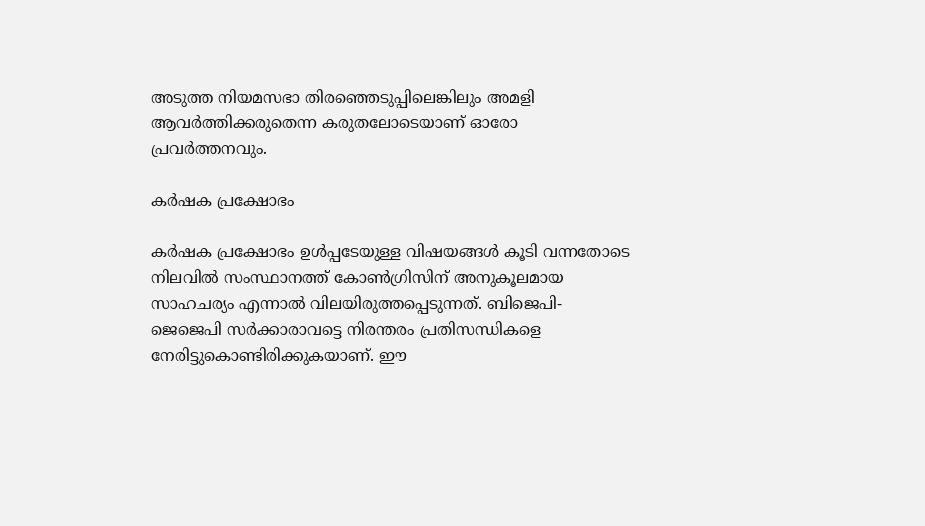അടുത്ത നിയമസഭാ തിരഞ്ഞെടുപ്പിലെങ്കിലും അമളി ആവര്‍ത്തിക്കരുതെന്ന കരുതലോടെയാണ് ഓരോ പ്രവര്‍ത്തനവും.

കര്‍ഷക പ്രക്ഷോഭം

കര്‍ഷക പ്രക്ഷോഭം ഉള്‍പ്പടേയുള്ള വിഷയങ്ങള്‍ കൂടി വന്നതോടെ നിലവില്‍ സംസ്ഥാനത്ത് കോണ്‍ഗ്രിസിന് അനുകൂലമായ സാഹചര്യം എന്നാല്‍ വിലയിരുത്തപ്പെടുന്നത്. ബിജെപി-ജെജെപി സര്‍ക്കാരാവട്ടെ നിരന്തരം പ്രതിസന്ധികളെ നേരിട്ടുകൊണ്ടിരിക്കുകയാണ്. ഈ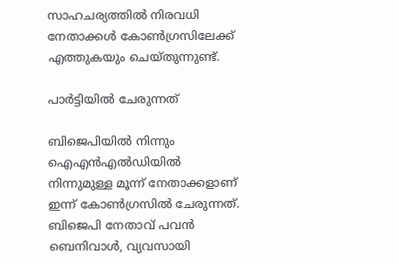സാഹചര്യത്തില്‍ നിരവധി നേതാക്കള്‍ കോണ്‍ഗ്രസിലേക്ക് എത്തുകയും ചെയ്തുന്നുണ്ട്.

പാര്‍ട്ടിയില്‍ ചേരുന്നത്

ബിജെപിയില്‍ നിന്നും ഐഎന്‍എല്‍ഡിയില്‍ നിന്നുമുള്ള മൂന്ന് നേതാക്കളാണ് ഇന്ന് കോണ്‍ഗ്രസില്‍ ചേരുന്നത്. ബിജെപി നേതാവ് പവൻ ബെനിവാൾ, വ്യവസായി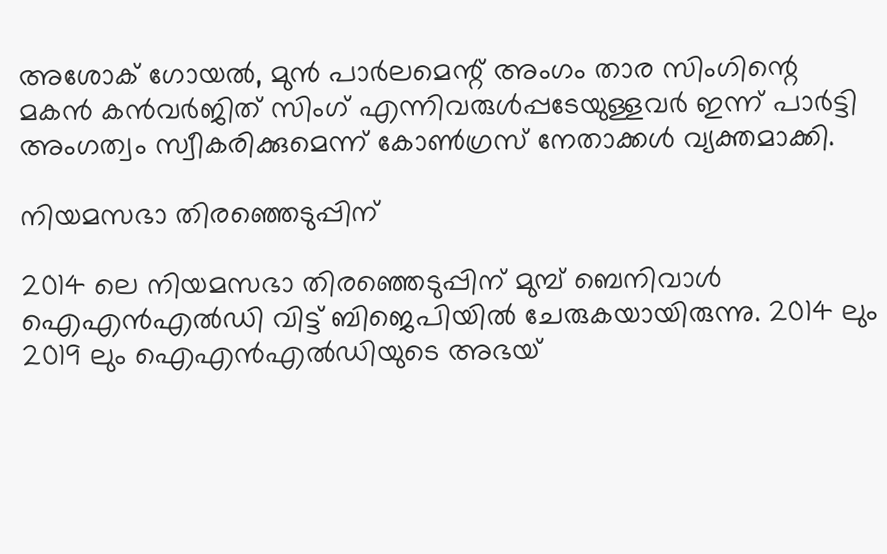അശോക് ഗോയൽ, മുൻ പാർലമെന്റ് അംഗം താര സിംഗിന്റെ മകൻ കൻവർജിത് സിംഗ് എന്നിവരുള്‍പ്പടേയുള്ളവര്‍ ഇന്ന് പാര്‍ട്ടി അംഗത്വം സ്വീകരിക്കുമെന്ന് കോണ്‍ഗ്രസ് നേതാക്കള്‍ വ്യക്തമാക്കി.

നിയമസഭാ തിരഞ്ഞെടുപ്പിന്

2014 ലെ നിയമസഭാ തിരഞ്ഞെടുപ്പിന് മുമ്പ് ബെനിവാൾ ഐഎൻഎൽഡി വിട്ട് ബിജെപിയിൽ ചേരുകയായിരുന്നു. 2014 ലും 2019 ലും ഐഎൻഎൽഡിയുടെ അഭയ്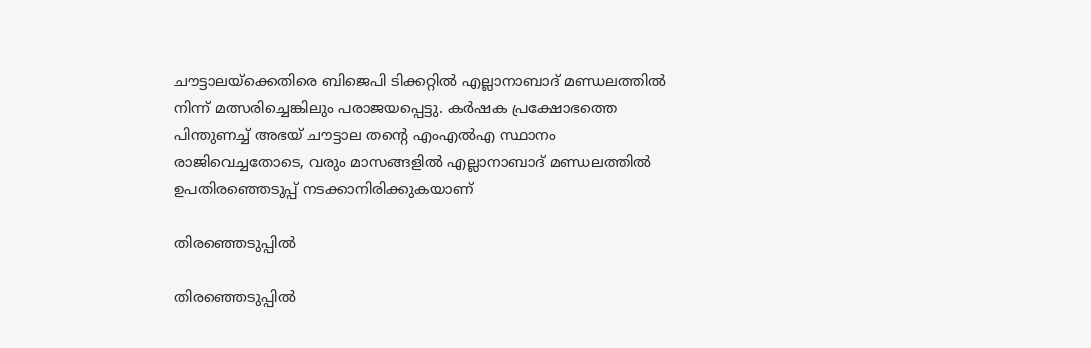ചൗട്ടാലയ്‌ക്കെതിരെ ബിജെപി ടിക്കറ്റിൽ എല്ലാനാബാദ് മണ്ഡലത്തിൽ നിന്ന് മത്സരിച്ചെങ്കിലും പരാജയപ്പെട്ടു. കർഷക പ്രക്ഷോഭത്തെ പിന്തുണച്ച് അഭയ് ചൗട്ടാല തന്റെ എംഎല്‍എ സ്ഥാനം രാജിവെച്ചതോടെ, വരും മാസങ്ങളിൽ എല്ലാനാബാദ് മണ്ഡലത്തിൽ ഉപതിരഞ്ഞെടുപ്പ് നടക്കാനിരിക്കുകയാണ്

തിരഞ്ഞെടുപ്പില്‍

തിരഞ്ഞെടുപ്പില്‍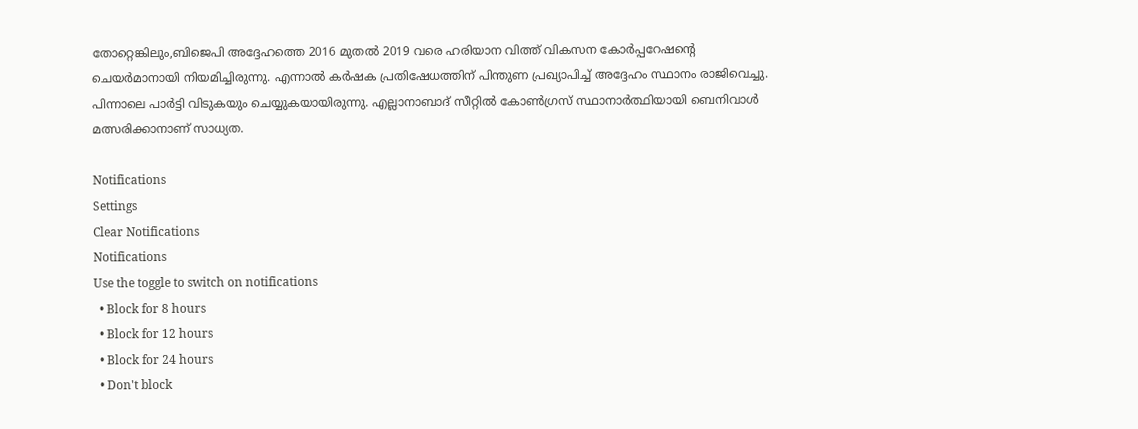തോറ്റെങ്കിലും,ബിജെപി അദ്ദേഹത്തെ 2016 മുതൽ 2019 വരെ ഹരിയാന വിത്ത് വികസന കോർപ്പറേഷന്റെ ചെയർമാനായി നിയമിച്ചിരുന്നു. എന്നാല്‍ കർഷക പ്രതിഷേധത്തിന് പിന്തുണ പ്രഖ്യാപിച്ച് അദ്ദേഹം സ്ഥാനം രാജിവെച്ചു. പിന്നാലെ പാര്‍ട്ടി വിടുകയും ചെയ്യുകയായിരുന്നു. എല്ലാനാബാദ് സീറ്റിൽ കോൺഗ്രസ് സ്ഥാനാര്‍ത്ഥിയായി ബെനിവാള്‍ മത്സരിക്കാനാണ് സാധ്യത.

Notifications
Settings
Clear Notifications
Notifications
Use the toggle to switch on notifications
  • Block for 8 hours
  • Block for 12 hours
  • Block for 24 hours
  • Don't block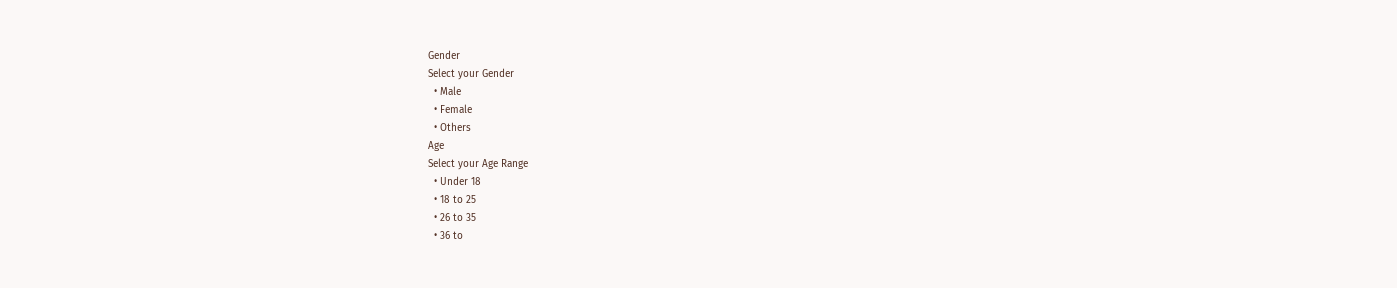Gender
Select your Gender
  • Male
  • Female
  • Others
Age
Select your Age Range
  • Under 18
  • 18 to 25
  • 26 to 35
  • 36 to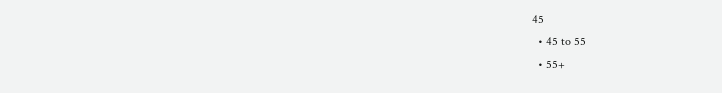45
  • 45 to 55
  • 55+